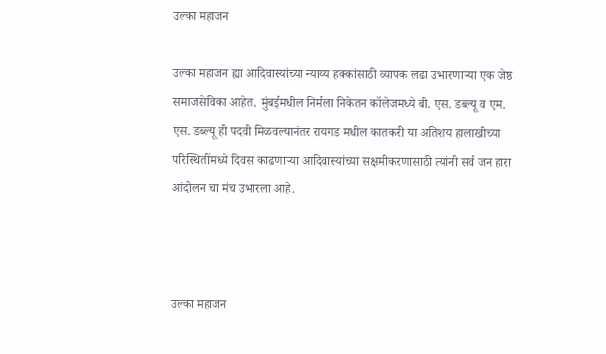उल्का महाजन

उल्का महाजन ह्या आदिवास्यांच्या न्याय्य हक्कांसाठी व्यापक लढा उभारणार्‍या एक जेष्ठ समाजसेविका आहेत. मुंबईमधील निर्मला निकेतन कॉलेजमध्ये बी. एस. डब्ल्यू व एम. एस. डब्ल्यू ही पदवी मिळवल्यानंतर रायगड मधील कातकरी या अतिशय हालाखीच्या परिस्थितींमध्ये दिवस काढणार्‍या आदिवास्यांच्या सक्षमीकरणासाठी त्यांनी सर्व जन हारा आंदोलन चा मंच उभारला आहे.



उल्का महाजन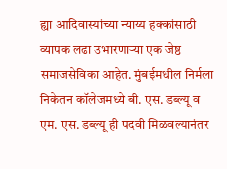ह्या आदिवास्यांच्या न्याय्य हक्कांसाठी व्यापक लढा उभारणार्‍या एक जेष्ठ समाजसेविका आहेत. मुंबईमधील निर्मला निकेतन कॉलेजमध्ये बी. एस. डब्ल्यू व एम. एस. डब्ल्यू ही पदवी मिळवल्यानंतर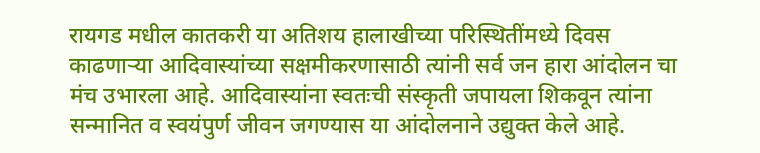रायगड मधील कातकरी या अतिशय हालाखीच्या परिस्थितींमध्ये दिवस काढणार्‍या आदिवास्यांच्या सक्षमीकरणासाठी त्यांनी सर्व जन हारा आंदोलन चा मंच उभारला आहे. आदिवास्यांना स्वतःची संस्कृती जपायला शिकवून त्यांना सन्मानित व स्वयंपुर्ण जीवन जगण्यास या आंदोलनाने उद्युक्त केले आहे.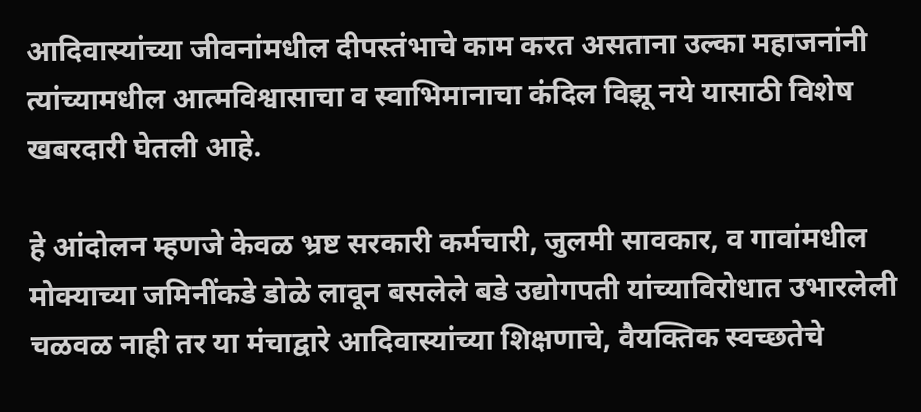आदिवास्यांच्या जीवनांमधील दीपस्तंभाचे काम करत असताना उल्का महाजनांनी त्यांच्यामधील आत्मविश्वासाचा व स्वाभिमानाचा कंदिल विझू नये यासाठी विशेष खबरदारी घेतली आहे.

हे आंदोलन म्हणजे केवळ भ्रष्ट सरकारी कर्मचारी, जुलमी सावकार, व गावांमधील मोक्याच्या जमिनींकडे डोळे लावून बसलेले बडे उद्योगपती यांच्याविरोधात उभारलेली चळवळ नाही तर या मंचाद्वारे आदिवास्यांच्या शिक्षणाचे, वैयक्तिक स्वच्छतेचे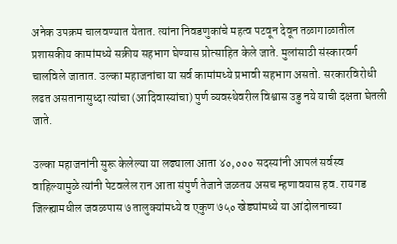अनेक उपक्रम चालवण्यात येतात. त्यांना निवडणुकांचे महत्व पटवून देवून तळागाळातील प्रशासकीय कामांमध्ये सक्रीय सहभाग घेण्यास प्रोत्साहित केले जाते. मुलांसाठी संस्कारवर्ग चालविले जातात. उल्का महाजनांचा या सर्व कामांमध्ये प्रभावी सहभाग असतो. सरकारविरोधी लढत असतानासुध्दा त्यांचा (आदिवास्यांचा) पुर्ण व्यवस्थेवरील विश्वास उडु नये याची दक्षता घेतली जाते.

उल्का महाजनांनी सुरू केलेल्या या लढ्याला आता ४०,००० सदस्यांनी आपलं सर्वस्व वाहिल्यामुळे त्यांनी पेटवलेल रान आता संपुर्ण तेजाने जळतय असच म्हणावयास हव. रायगड जिल्ह्यामधील जवळपास ७ तालुक्यांमध्ये व एकुण ७५० खेड्यांमध्ये या आंदोलनाच्या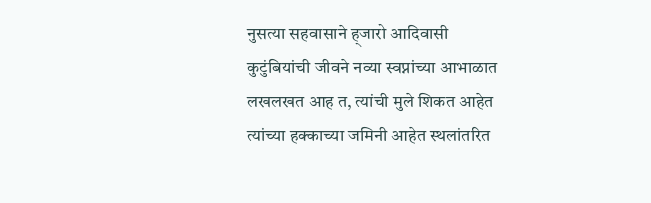नुसत्या सहवासाने ह्जारो आदिवासी कुटुंबियांची जीवने नव्या स्वप्नांच्या आभाळात लखलखत आह त, त्यांची मुले शिकत आहेत त्यांच्या हक्काच्या जमिनी आहेत स्थलांतरित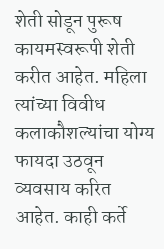शेती सोडून पुरूष कायमस्वरूपी शेती करीत आहेत. महिला त्यांच्या विवीध कलाकौशल्यांचा योग्य फायदा उठवून व्यवसाय करित आहेत. काही कर्ते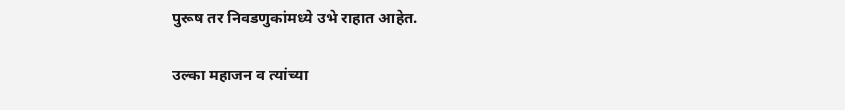पुरूष तर निवडणुकांमध्ये उभे राहात आहेत.

उल्का महाजन व त्यांच्या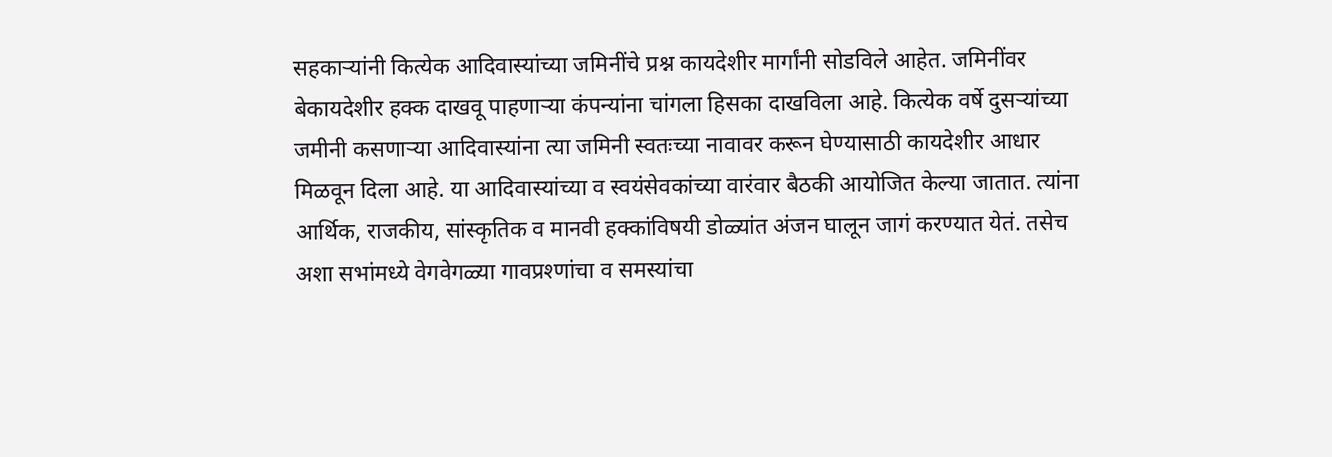सहकार्‍यांनी कित्येक आदिवास्यांच्या जमिनींचे प्रश्न कायदेशीर मार्गांनी सोडविले आहेत. जमिनींवर बेकायदेशीर हक्क दाखवू पाहणार्‍या कंपन्यांना चांगला हिसका दाखविला आहे. कित्येक वर्षे दुसर्‍यांच्या जमीनी कसणार्‍या आदिवास्यांना त्या जमिनी स्वतःच्या नावावर करून घेण्यासाठी कायदेशीर आधार मिळवून दिला आहे. या आदिवास्यांच्या व स्वयंसेवकांच्या वारंवार बैठकी आयोजित केल्या जातात. त्यांना आर्थिक, राजकीय, सांस्कृतिक व मानवी हक्कांविषयी डोळ्यांत अंजन घालून जागं करण्यात येतं. तसेच अशा सभांमध्ये वेगवेगळ्या गावप्रश्णांचा व समस्यांचा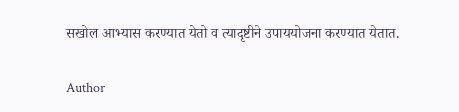सखोल आभ्यास करण्यात येतो व त्यादृष्टीने उपाययोजना करण्यात येतात.

Author